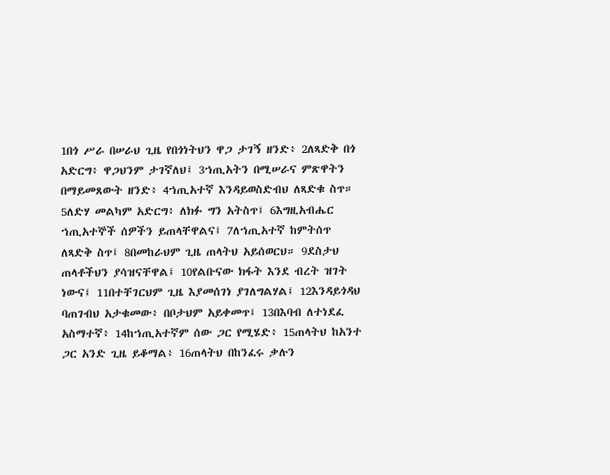1በጎ ሥራ በሠራህ ጊዜ የበጎነትህን ዋጋ ታገኝ ዘንድ፥ 2ለጻድቅ በጎ አድርግ፥ ዋጋህንም ታገኛለህ፤ 3ኀጢአትን በሚሠራና ምጽዋትን በማይመጸውት ዘንድ፥ 4ኀጢአተኛ እንዳይወስድብህ ለጻድቁ ስጥ። 5ለድሃ መልካም አድርግ፥ ለክፉ ግን አትስጥ፤ 6እግዚአብሔር ኀጢአተኞች ሰዎችን ይጠላቸዋልና፤ 7ለኀጢአተኛ ከምትሰጥ ለጻድቅ ስጥ፤ 8በመከራህም ጊዜ ጠላትህ አይሰወርህ። 9ደስታህ ጠላቶችህን ያሳዝናቸዋል፤ 10የልቡናው ክፋት እንደ ብረት ዝገት ነውና፤ 11በተቸገርህም ጊዜ እያመሰገነ ያገለግልሃል፤ 12እንዳይጎዳህ ባጠገብህ አታቁመው፥ በቦታህም አይቀመጥ፤ 13በእባብ ለተነደፈ አስማተኛ፥ 14ከኀጢአተኛም ሰው ጋር የሚሄድ፥ 15ጠላትህ ከአንተ ጋር አንድ ጊዜ ይቆማል፥ 16ጠላትህ በከንፈሩ ቃሉን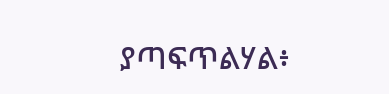ያጣፍጥልሃል፥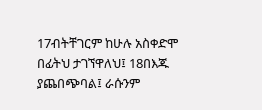17ብትቸገርም ከሁሉ አስቀድሞ በፊትህ ታገኘዋለህ፤ 18በእጁ ያጨበጭባል፤ ራሱንም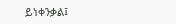ይነቀንቃል፤